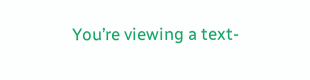You’re viewing a text-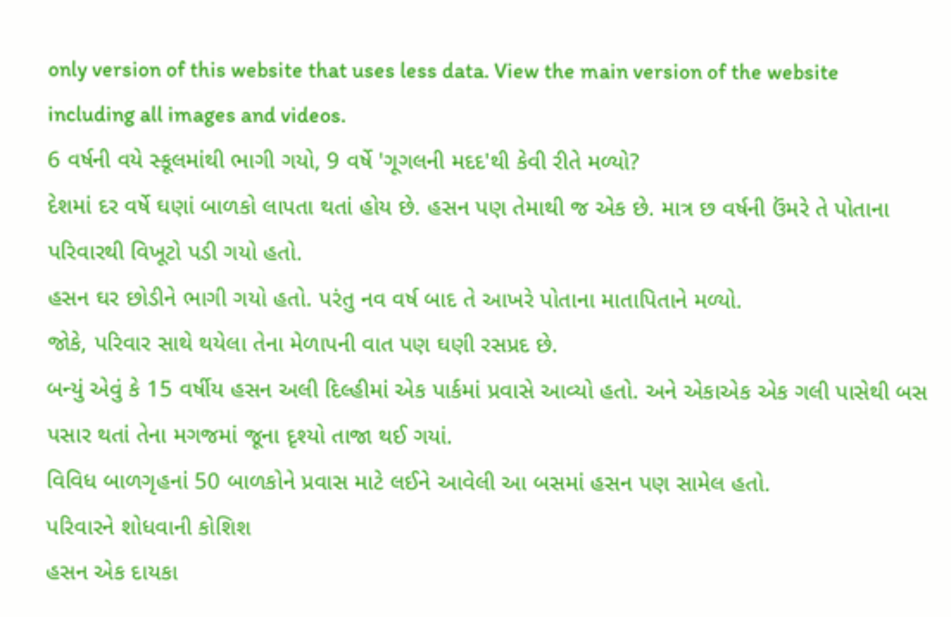only version of this website that uses less data. View the main version of the website including all images and videos.
6 વર્ષની વયે સ્કૂલમાંથી ભાગી ગયો, 9 વર્ષે 'ગૂગલની મદદ'થી કેવી રીતે મળ્યો?
દેશમાં દર વર્ષે ઘણાં બાળકો લાપતા થતાં હોય છે. હસન પણ તેમાથી જ એક છે. માત્ર છ વર્ષની ઉંમરે તે પોતાના પરિવારથી વિખૂટો પડી ગયો હતો.
હસન ઘર છોડીને ભાગી ગયો હતો. પરંતુ નવ વર્ષ બાદ તે આખરે પોતાના માતાપિતાને મળ્યો.
જોકે, પરિવાર સાથે થયેલા તેના મેળાપની વાત પણ ઘણી રસપ્રદ છે.
બન્યું એવું કે 15 વર્ષીય હસન અલી દિલ્હીમાં એક પાર્કમાં પ્રવાસે આવ્યો હતો. અને એકાએક એક ગલી પાસેથી બસ પસાર થતાં તેના મગજમાં જૂના દૃશ્યો તાજા થઈ ગયાં.
વિવિધ બાળગૃહનાં 50 બાળકોને પ્રવાસ માટે લઈને આવેલી આ બસમાં હસન પણ સામેલ હતો.
પરિવારને શોધવાની કોશિશ
હસન એક દાયકા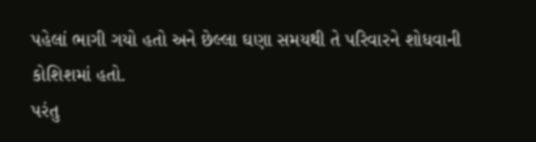પહેલાં ભાગી ગયો હતો અને છેલ્લા ઘણા સમયથી તે પરિવારને શોધવાની કોશિશમાં હતો.
પરંતુ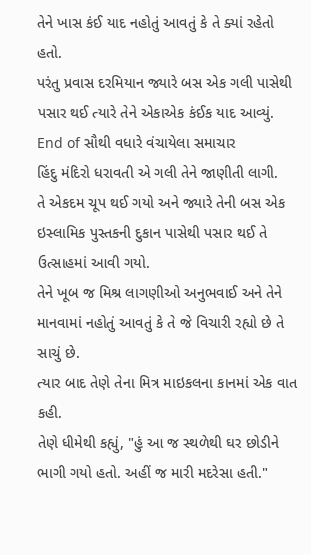તેને ખાસ કંઈ યાદ નહોતું આવતું કે તે ક્યાં રહેતો હતો.
પરંતુ પ્રવાસ દરમિયાન જ્યારે બસ એક ગલી પાસેથી પસાર થઈ ત્યારે તેને એકાએક કંઈક યાદ આવ્યું.
End of સૌથી વધારે વંચાયેલા સમાચાર
હિંદુ મંદિરો ધરાવતી એ ગલી તેને જાણીતી લાગી.
તે એકદમ ચૂપ થઈ ગયો અને જ્યારે તેની બસ એક ઇસ્લામિક પુસ્તકની દુકાન પાસેથી પસાર થઈ તે ઉત્સાહમાં આવી ગયો.
તેને ખૂબ જ મિશ્ર લાગણીઓ અનુભવાઈ અને તેને માનવામાં નહોતું આવતું કે તે જે વિચારી રહ્યો છે તે સાચું છે.
ત્યાર બાદ તેણે તેના મિત્ર માઇકલના કાનમાં એક વાત કહી.
તેણે ધીમેથી કહ્યું, "હું આ જ સ્થળેથી ઘર છોડીને ભાગી ગયો હતો. અહીં જ મારી મદરેસા હતી."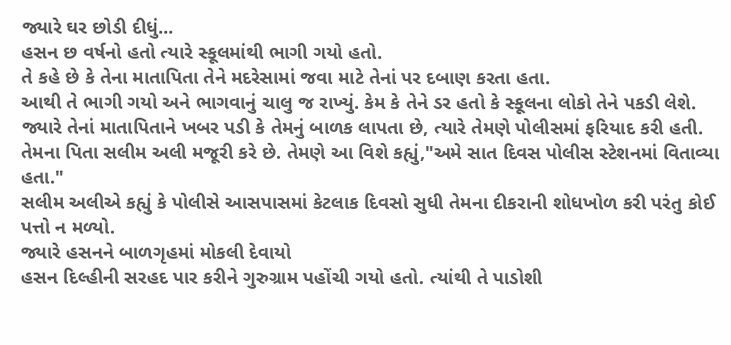જ્યારે ઘર છોડી દીધું...
હસન છ વર્ષનો હતો ત્યારે સ્કૂલમાંથી ભાગી ગયો હતો.
તે કહે છે કે તેના માતાપિતા તેને મદરેસામાં જવા માટે તેનાં પર દબાણ કરતા હતા.
આથી તે ભાગી ગયો અને ભાગવાનું ચાલુ જ રાખ્યું. કેમ કે તેને ડર હતો કે સ્કૂલના લોકો તેને પકડી લેશે.
જ્યારે તેનાં માતાપિતાને ખબર પડી કે તેમનું બાળક લાપતા છે, ત્યારે તેમણે પોલીસમાં ફરિયાદ કરી હતી.
તેમના પિતા સલીમ અલી મજૂરી કરે છે. તેમણે આ વિશે કહ્યું,"અમે સાત દિવસ પોલીસ સ્ટેશનમાં વિતાવ્યા હતા."
સલીમ અલીએ કહ્યું કે પોલીસે આસપાસમાં કેટલાક દિવસો સુધી તેમના દીકરાની શોધખોળ કરી પરંતુ કોઈ પત્તો ન મળ્યો.
જ્યારે હસનને બાળગૃહમાં મોકલી દેવાયો
હસન દિલ્હીની સરહદ પાર કરીને ગુરુગ્રામ પહોંચી ગયો હતો. ત્યાંથી તે પાડોશી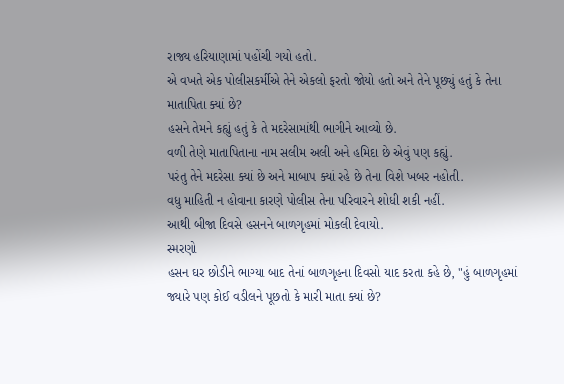રાજ્ય હરિયાણામાં પહોંચી ગયો હતો.
એ વખતે એક પોલીસકર્મીએ તેને એકલો ફરતો જોયો હતો અને તેને પૂછ્યું હતું કે તેના માતાપિતા ક્યાં છે?
હસને તેમને કહ્યું હતું કે તે મદરેસામાંથી ભાગીને આવ્યો છે.
વળી તેણે માતાપિતાના નામ સલીમ અલી અને હમિદા છે એવું પણ કહ્યું.
પરંતુ તેને મદરેસા ક્યાં છે અને માબાપ ક્યાં રહે છે તેના વિશે ખબર નહોતી.
વધુ માહિતી ન હોવાના કારણે પોલીસ તેના પરિવારને શોધી શકી નહીં.
આથી બીજા દિવસે હસનને બાળગૃહમાં મોકલી દેવાયો.
સ્મરણો
હસન ઘર છોડીને ભાગ્યા બાદ તેનાં બાળગૃહના દિવસો યાદ કરતા કહે છે, "હું બાળગૃહમાં જ્યારે પણ કોઈ વડીલને પૂછતો કે મારી માતા ક્યાં છે?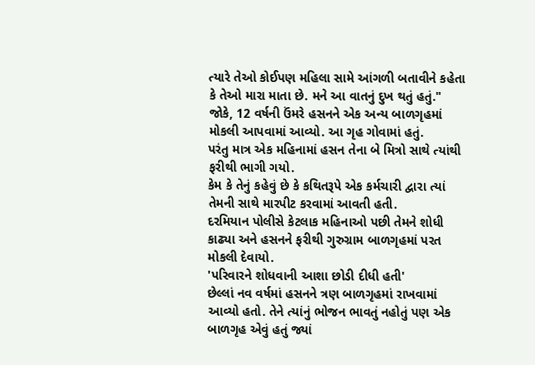ત્યારે તેઓ કોઈપણ મહિલા સામે આંગળી બતાવીને કહેતા કે તેઓ મારા માતા છે. મને આ વાતનું દુખ થતું હતું."
જોકે, 12 વર્ષની ઉંમરે હસનને એક અન્ય બાળગૃહમાં મોકલી આપવામાં આવ્યો. આ ગૃહ ગોવામાં હતું.
પરંતુ માત્ર એક મહિનામાં હસન તેના બે મિત્રો સાથે ત્યાંથી ફરીથી ભાગી ગયો.
કેમ કે તેનું કહેવું છે કે કથિતરૂપે એક કર્મચારી દ્વારા ત્યાં તેમની સાથે મારપીટ કરવામાં આવતી હતી.
દરમિયાન પોલીસે કેટલાક મહિનાઓ પછી તેમને શોધી કાઢ્યા અને હસનને ફરીથી ગુરુગ્રામ બાળગૃહમાં પરત મોકલી દેવાયો.
'પરિવારને શોધવાની આશા છોડી દીધી હતી'
છેલ્લાં નવ વર્ષમાં હસનને ત્રણ બાળગૃહમાં રાખવામાં આવ્યો હતો. તેને ત્યાંનું ભોજન ભાવતું નહોતું પણ એક બાળગૃહ એવું હતું જ્યાં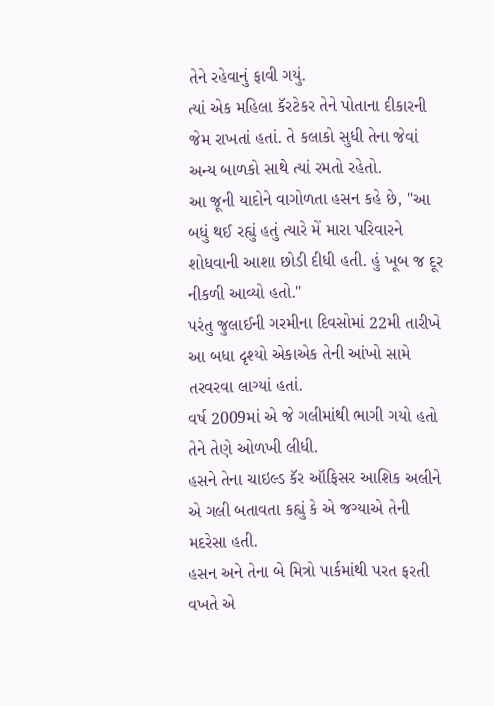તેને રહેવાનું ફાવી ગયું.
ત્યાં એક મહિલા કૅરટેકર તેને પોતાના દીકારની જેમ રાખતાં હતાં. તે કલાકો સુધી તેના જેવાં અન્ય બાળકો સાથે ત્યાં રમતો રહેતો.
આ જૂની યાદોને વાગોળતા હસન કહે છે, "આ બધું થઈ રહ્યું હતું ત્યારે મેં મારા પરિવારને શોધવાની આશા છોડી દીધી હતી. હું ખૂબ જ દૂર નીકળી આવ્યો હતો."
પરંતુ જુલાઈની ગરમીના દિવસોમાં 22મી તારીખે આ બધા દૃશ્યો એકાએક તેની આંખો સામે તરવરવા લાગ્યાં હતાં.
વર્ષ 2009માં એ જે ગલીમાંથી ભાગી ગયો હતો તેને તેણે ઓળખી લીધી.
હસને તેના ચાઇલ્ડ કૅર ઑફિસર આશિક અલીને એ ગલી બતાવતા કહ્યું કે એ જગ્યાએ તેની મદરેસા હતી.
હસન અને તેના બે મિત્રો પાર્કમાંથી પરત ફરતી વખતે એ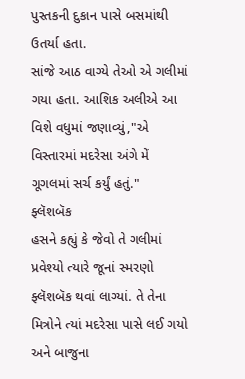પુસ્તકની દુકાન પાસે બસમાંથી ઉતર્યા હતા.
સાંજે આઠ વાગ્યે તેઓ એ ગલીમાં ગયા હતા. આશિક અલીએ આ વિશે વધુમાં જણાવ્યું,"એ વિસ્તારમાં મદરેસા અંગે મેં ગૂગલમાં સર્ચ કર્યું હતું."
ફ્લૅશબૅક
હસને કહ્યું કે જેવો તે ગલીમાં પ્રવેશ્યો ત્યારે જૂનાં સ્મરણો ફ્લૅશબૅક થવાં લાગ્યાં. તે તેના મિત્રોને ત્યાં મદરેસા પાસે લઈ ગયો અને બાજુના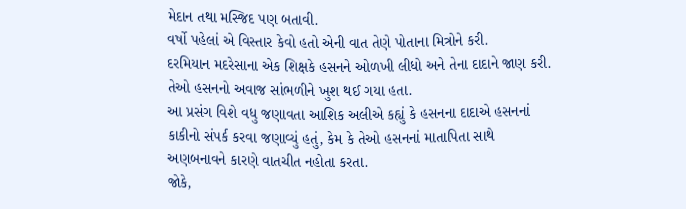મેદાન તથા મસ્જિદ પણ બતાવી.
વર્ષો પહેલાં એ વિસ્તાર કેવો હતો એની વાત તેણે પોતાના મિત્રોને કરી.
દરમિયાન મદરેસાના એક શિક્ષકે હસનને ઓળખી લીધો અને તેના દાદાને જાણ કરી.
તેઓ હસનનો અવાજ સાંભળીને ખુશ થઈ ગયા હતા.
આ પ્રસંગ વિશે વધુ જણાવતા આશિક અલીએ કહ્યું કે હસનના દાદાએ હસનનાં કાકીનો સંપર્ક કરવા જણાવ્યું હતું, કેમ કે તેઓ હસનનાં માતાપિતા સાથે અણબનાવને કારણે વાતચીત નહોતા કરતા.
જોકે,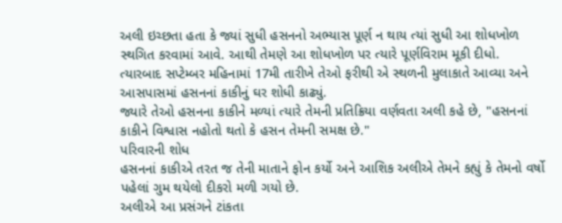અલી ઇચ્છતા હતા કે જ્યાં સુધી હસનનો અભ્યાસ પૂર્ણ ન થાય ત્યાં સુધી આ શોધખોળ સ્થગિત કરવામાં આવે. આથી તેમણે આ શોધખોળ પર ત્યારે પૂર્ણવિરામ મૂકી દીધો.
ત્યારબાદ સપ્ટેમ્બર મહિનામાં 17મી તારીખે તેઓ ફરીથી એ સ્થળની મુલાકાતે આવ્યા અને આસપાસમાં હસનનાં કાકીનું ઘર શોધી કાઢ્યું.
જ્યારે તેઓ હસનના કાકીને મળ્યાં ત્યારે તેમની પ્રતિક્રિયા વર્ણવતા અલી કહે છે, "હસનનાં કાકીને વિશ્વાસ નહોતો થતો કે હસન તેમની સમક્ષ છે."
પરિવારની શોધ
હસનનાં કાકીએ તરત જ તેની માતાને ફોન કર્યો અને આશિક અલીએ તેમને કહ્યું કે તેમનો વર્ષો પહેલાં ગુમ થયેલો દીકરો મળી ગયો છે.
અલીએ આ પ્રસંગને ટાંકતા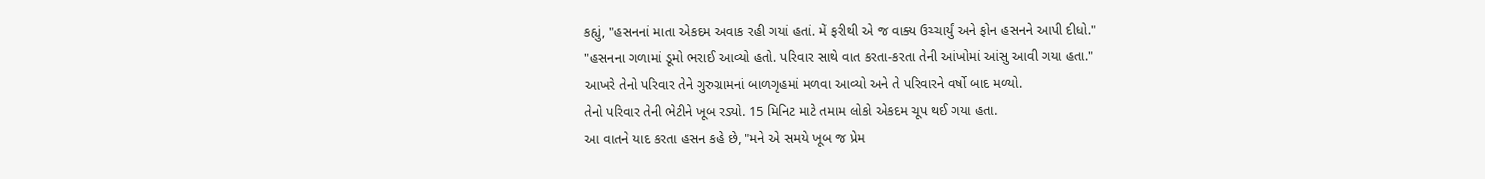કહ્યું, "હસનનાં માતા એકદમ અવાક રહી ગયાં હતાં. મેં ફરીથી એ જ વાક્ય ઉચ્ચાર્યું અને ફોન હસનને આપી દીધો."
"હસનના ગળામાં ડૂમો ભરાઈ આવ્યો હતો. પરિવાર સાથે વાત કરતા-કરતા તેની આંખોમાં આંસુ આવી ગયા હતા."
આખરે તેનો પરિવાર તેને ગુરુગ્રામનાં બાળગૃહમાં મળવા આવ્યો અને તે પરિવારને વર્ષો બાદ મળ્યો.
તેનો પરિવાર તેની ભેટીને ખૂબ રડ્યો. 15 મિનિટ માટે તમામ લોકો એકદમ ચૂપ થઈ ગયા હતા.
આ વાતને યાદ કરતા હસન કહે છે, "મને એ સમયે ખૂબ જ પ્રેમ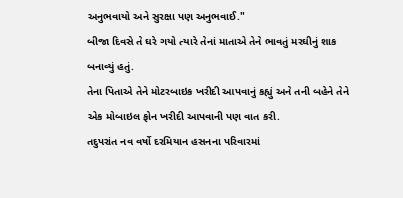અનુભવાયો અને સુરક્ષા પણ અનુભવાઈ."
બીજા દિવસે તે ઘરે ગયો ત્યારે તેનાં માતાએ તેને ભાવતું મરઘીનું શાક બનાવ્યું હતું.
તેના પિતાએ તેને મોટરબાઇક ખરીદી આપવાનું કહ્યું અને તની બહેને તેને એક મોબાઇલ ફોન ખરીદી આપવાની પણ વાત કરી.
તદુપરાંત નવ વર્ષો દરમિયાન હસનના પરિવારમાં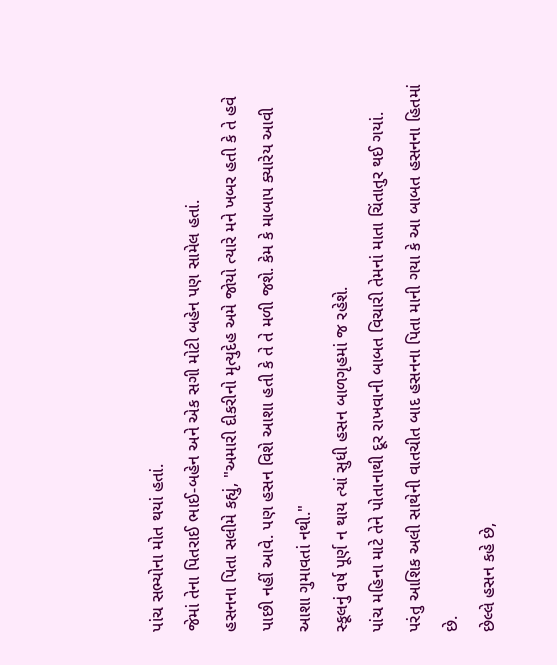પાંચ સભ્યોના મોત થયાં હતાં.
જેમાં તેના પિતરાઈ ભાઈ-બહેન અને એક સગી મોટી બહેન પણ સામેલ હતાં.
હસનના પિતા સલીમે કહ્યું, "અમારી દીકરીનો મૃત્યુદેહ અમે જોયો ત્યારે મને ખબર હતી કે તે હવે પાછી નહીં આવે. પણ હસન વિશે આશા હતી કે તે તે મળી જશે. કેમ કે માબાપ ક્યારેય આવી આશા ગુમાવતાં નથી."
સ્કૂલનું વર્ષ પૂર્ણ ન થાય ત્યાં સુધી હસન બાળગૃહમાં જ રહેશે.
પાંચ મહિના માટે તેને પોતાનાથી દૂર રાખવાની બાબત વિચારી તેમનાં માતા ચિંતાતુર થઈ ગયાં.
પરંતુ આશિક અલી સાથેની વાતચીત બાદ હસનના પિતા માની ગયા કે આ બાબત હસનના હિતમાં છે.
છેલ્લે હસન કહે છે,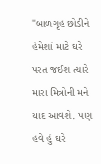"બાળગૃહ છોડીને હંમેશાં માટે ઘરે પરત જઈશ ત્યારે મારા મિત્રોની મને યાદ આવશે. પણ હવે હું ઘરે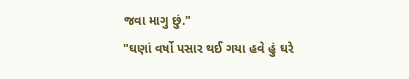જવા માગુ છું."
"ઘણાં વર્ષો પસાર થઈ ગયા હવે હું ઘરે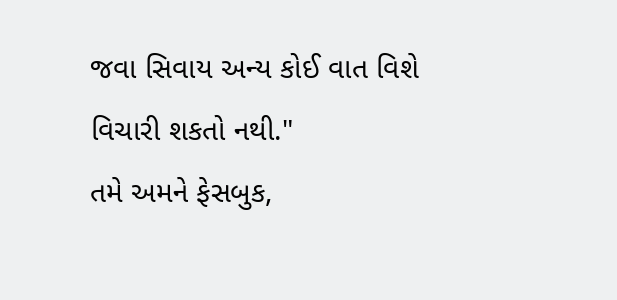જવા સિવાય અન્ય કોઈ વાત વિશે વિચારી શકતો નથી."
તમે અમને ફેસબુક,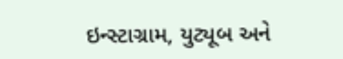ઇન્સ્ટાગ્રામ, યુટ્યૂબ અને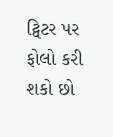ટ્વિટર પર ફોલો કરી શકો છો